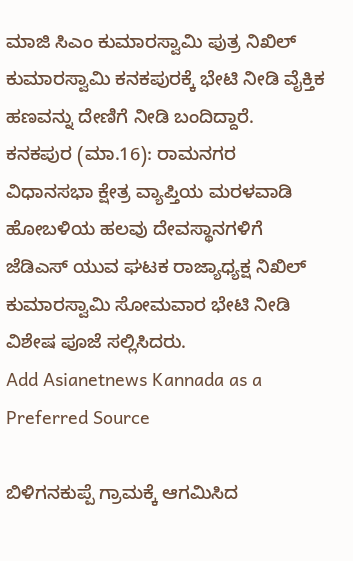ಮಾಜಿ ಸಿಎಂ ಕುಮಾರಸ್ವಾಮಿ ಪುತ್ರ ನಿಖಿಲ್ ಕುಮಾರಸ್ವಾಮಿ ಕನಕಪುರಕ್ಕೆ ಭೇಟಿ ನೀಡಿ ವೈಕ್ತಿಕ ಹಣವನ್ನು ದೇಣಿಗೆ ನೀಡಿ ಬಂದಿದ್ದಾರೆ.
ಕನಕಪುರ (ಮಾ.16): ರಾಮನಗರ ವಿಧಾನಸಭಾ ಕ್ಷೇತ್ರ ವ್ಯಾಪ್ತಿಯ ಮರಳವಾಡಿ ಹೋಬಳಿಯ ಹಲವು ದೇವಸ್ಥಾನಗಳಿಗೆ ಜೆಡಿಎಸ್ ಯುವ ಘಟಕ ರಾಜ್ಯಾಧ್ಯಕ್ಷ ನಿಖಿಲ್ ಕುಮಾರಸ್ವಾಮಿ ಸೋಮವಾರ ಭೇಟಿ ನೀಡಿ ವಿಶೇಷ ಪೂಜೆ ಸಲ್ಲಿಸಿದರು.
Add Asianetnews Kannada as a Preferred Source

ಬಿಳಿಗನಕುಪ್ಪೆ ಗ್ರಾಮಕ್ಕೆ ಆಗಮಿಸಿದ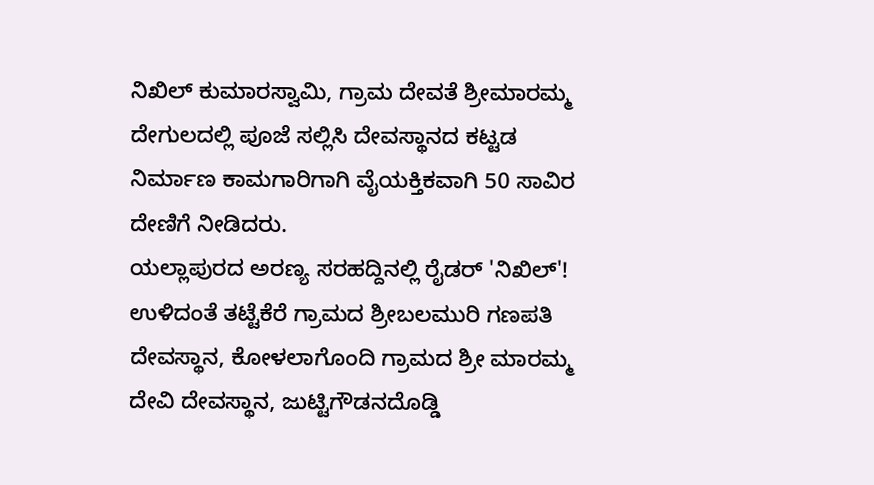ನಿಖಿಲ್ ಕುಮಾರಸ್ವಾಮಿ, ಗ್ರಾಮ ದೇವತೆ ಶ್ರೀಮಾರಮ್ಮ ದೇಗುಲದಲ್ಲಿ ಪೂಜೆ ಸಲ್ಲಿಸಿ ದೇವಸ್ಥಾನದ ಕಟ್ಟಡ ನಿರ್ಮಾಣ ಕಾಮಗಾರಿಗಾಗಿ ವೈಯಕ್ತಿಕವಾಗಿ 50 ಸಾವಿರ ದೇಣಿಗೆ ನೀಡಿದರು.
ಯಲ್ಲಾಪುರದ ಅರಣ್ಯ ಸರಹದ್ದಿನಲ್ಲಿ ರೈಡರ್ 'ನಿಖಿಲ್'!
ಉಳಿದಂತೆ ತಟ್ಟೆಕೆರೆ ಗ್ರಾಮದ ಶ್ರೀಬಲಮುರಿ ಗಣಪತಿ ದೇವಸ್ಥಾನ, ಕೋಳಲಾಗೊಂದಿ ಗ್ರಾಮದ ಶ್ರೀ ಮಾರಮ್ಮ ದೇವಿ ದೇವಸ್ಥಾನ, ಜುಟ್ಟಿಗೌಡನದೊಡ್ಡಿ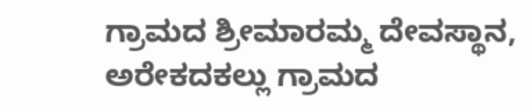ಗ್ರಾಮದ ಶ್ರೀಮಾರಮ್ಮ ದೇವಸ್ಥಾನ, ಅರೇಕದಕಲ್ಲು ಗ್ರಾಮದ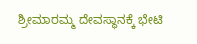ಶ್ರೀಮಾರಮ್ಮ ದೇವಸ್ಥಾನಕ್ಕೆ ಭೇಟಿ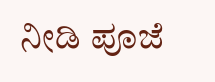ನೀಡಿ ಪೂಜೆ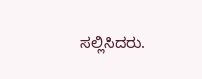ಸಲ್ಲಿಸಿದರು.